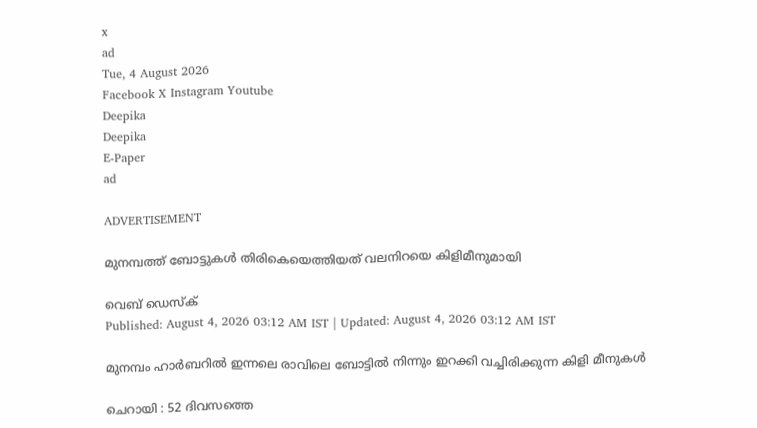x
ad
Tue, 4 August 2026
Facebook X Instagram Youtube
Deepika
Deepika
E-Paper
ad

ADVERTISEMENT

മുനമ്പത്ത് ബോട്ടുകൾ തിരികെയെത്തിയത് വലനിറയെ കിളിമീനുമായി

വെബ് ഡെസ്ക്
Published: August 4, 2026 03:12 AM IST | Updated: August 4, 2026 03:12 AM IST

മുനമ്പം ഹാർബറിൽ ഇന്നലെ രാവിലെ ബോട്ടിൽ നിന്നും ഇറക്കി വച്ചിരിക്കുന്ന കിളി മീനുകൾ

ചെറായി : 52 ദിവസത്തെ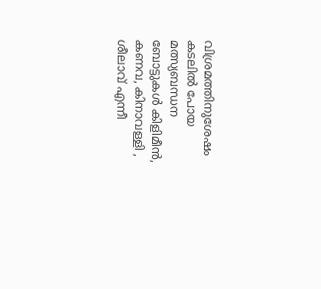വിശ്രമത്തിനുശേഷം കടലിൽ പോയ മത്സ്യബന്ധന ബോട്ടുകൾ കിളിമീൻ, കണവ, കിനാവള്ളി , ശീലാവ് എന്നീ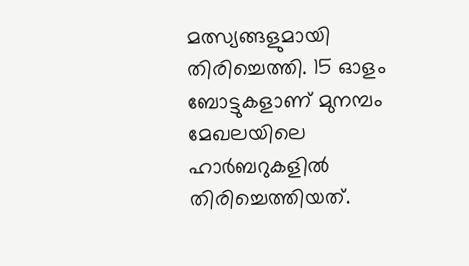മത്സ്യങ്ങളുമായി തിരിച്ചെത്തി. 15 ഓളം ബോട്ടുകളാണ് മുനമ്പം മേഖലയിലെ ഹാർബറുകളിൽ തിരിച്ചെത്തിയത്.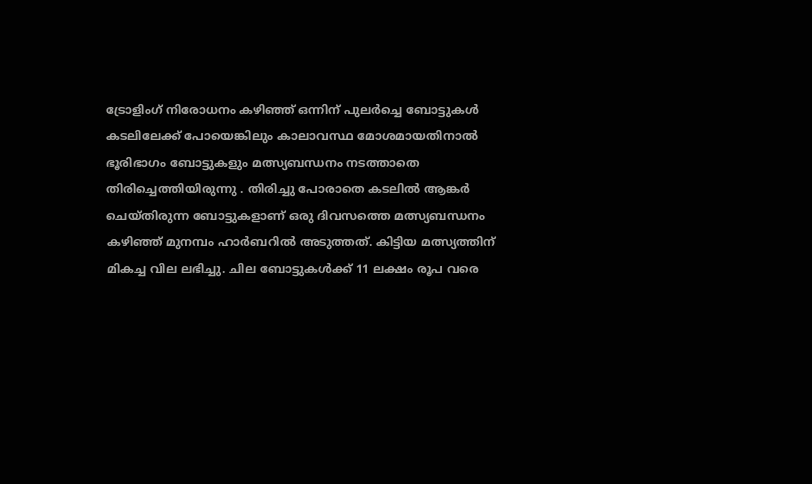ട്രോളിംഗ് നിരോധനം കഴിഞ്ഞ് ഒന്നിന് പുലർച്ചെ ബോട്ടുകൾ കടലിലേക്ക് പോയെങ്കിലും കാലാവസ്ഥ മോശമായതിനാൽ ഭൂരിഭാഗം ബോട്ടുകളും മത്സ്യബന്ധനം നടത്താതെ തിരിച്ചെത്തിയിരുന്നു . തിരിച്ചു പോരാതെ കടലിൽ ആങ്കർ ചെയ്തിരുന്ന ബോട്ടുകളാണ് ഒരു ദിവസത്തെ മത്സ്യബന്ധനം കഴിഞ്ഞ് മുനമ്പം ഹാർബറിൽ അടുത്തത്. കിട്ടിയ മത്സ്യത്തിന് മികച്ച വില ലഭിച്ചു. ചില ബോട്ടുകൾക്ക് 11 ലക്ഷം രൂപ വരെ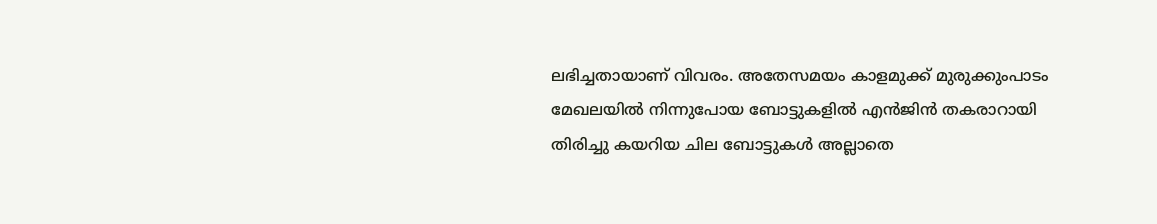ലഭിച്ചതായാണ് വിവരം. അതേസമയം കാളമുക്ക് മുരുക്കുംപാടം മേഖലയിൽ നിന്നുപോയ ബോട്ടുകളിൽ എൻജിൻ തകരാറായി തിരിച്ചു കയറിയ ചില ബോട്ടുകൾ അല്ലാതെ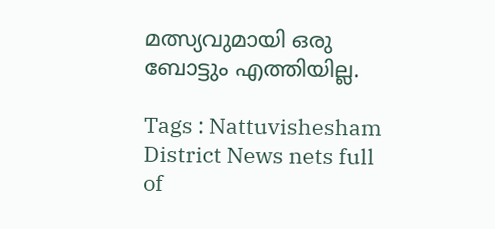മത്സ്യവുമായി ഒരു ബോട്ടും എത്തിയില്ല.

Tags : Nattuvishesham District News nets full of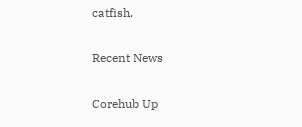catfish.

Recent News

Corehub Up